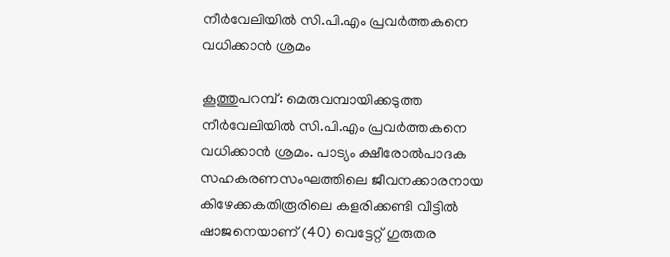നീർവേലിയിൽ സി.പി.എം പ്രവർത്തകനെ വധിക്കാൻ ശ്രമം

കൂത്തുപറമ്പ്: മെരുവമ്പായിക്കടുത്ത നീർവേലിയിൽ സി.പി.എം പ്രവർത്തകനെ വധിക്കാൻ ശ്രമം. പാട്യം ക്ഷീരോൽപാദക സഹകരണസംഘത്തിലെ ജീവനക്കാരനായ കിഴേക്കകതിരൂരിലെ കളരിക്കണ്ടി വീട്ടിൽ ഷാജനെയാണ് (40) വെട്ടേറ്റ് ഗുരുതര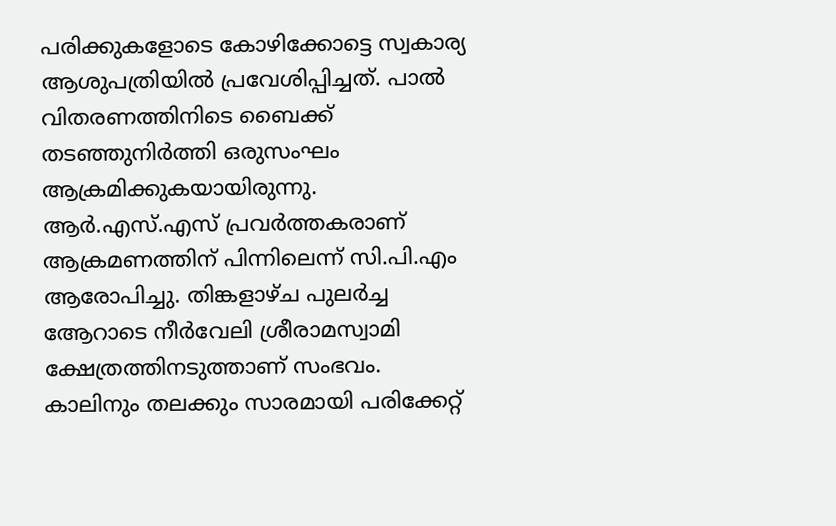പരിക്കുകളോടെ കോഴിക്കോട്ടെ സ്വകാര്യ ആശുപത്രിയിൽ പ്രവേശിപ്പിച്ചത്. പാൽ വിതരണത്തിനിടെ ബൈക്ക് തടഞ്ഞുനിർത്തി ഒരുസംഘം ആക്രമിക്കുകയായിരുന്നു. ആർ.എസ്.എസ് പ്രവർത്തകരാണ് ആക്രമണത്തിന് പിന്നിലെന്ന് സി.പി.എം ആരോപിച്ചു. തിങ്കളാഴ്ച പുലർച്ച ആേറാടെ നീർവേലി ശ്രീരാമസ്വാമി ക്ഷേത്രത്തിനടുത്താണ് സംഭവം. കാലിനും തലക്കും സാരമായി പരിക്കേറ്റ്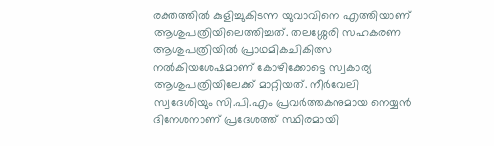രക്തത്തിൽ കുളിച്ചുകിടന്ന യുവാവിനെ എത്തിയാണ് ആശുപത്രിയിലെത്തിച്ചത്. തലശ്ശേരി സഹകരണ ആശുപത്രിയിൽ പ്രാഥമികചികിത്സ നൽകിയശേഷമാണ് കോഴിക്കോട്ടെ സ്വകാര്യ ആശുപത്രിയിലേക്ക് മാറ്റിയത്. നീർവേലി സ്വദേശിയും സി.പി.എം പ്രവർത്തകനുമായ നെയ്യൻ ദിനേശനാണ് പ്രദേശത്ത് സ്ഥിരമായി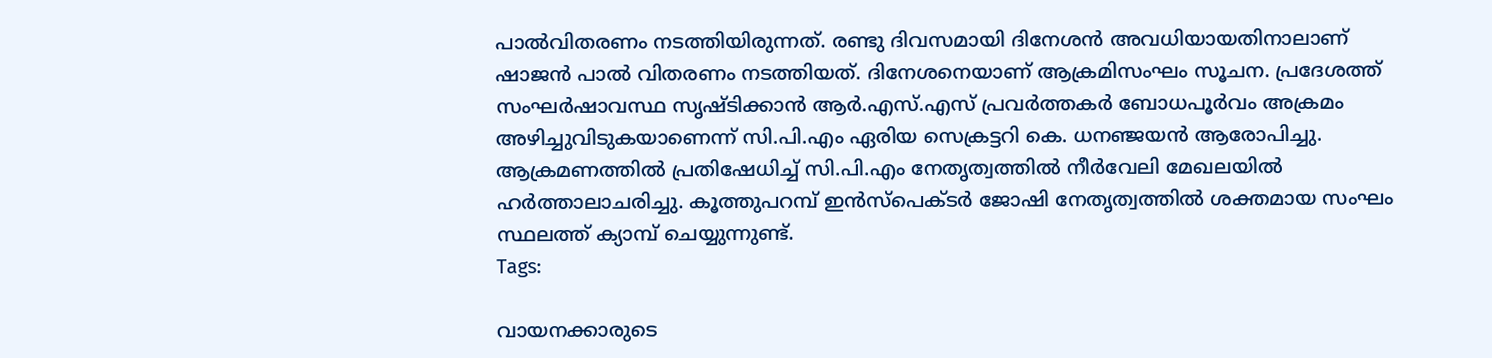പാൽവിതരണം നടത്തിയിരുന്നത്. രണ്ടു ദിവസമായി ദിനേശൻ അവധിയായതിനാലാണ് ഷാജൻ പാൽ വിതരണം നടത്തിയത്. ദിനേശനെയാണ് ആക്രമിസംഘം സൂചന. പ്രദേശത്ത് സംഘർഷാവസ്ഥ സൃഷ്ടിക്കാൻ ആർ.എസ്.എസ് പ്രവർത്തകർ ബോധപൂർവം അക്രമം അഴിച്ചുവിടുകയാണെന്ന് സി.പി.എം ഏരിയ സെക്രട്ടറി കെ. ധനഞ്ജയൻ ആരോപിച്ചു. ആക്രമണത്തിൽ പ്രതിഷേധിച്ച് സി.പി.എം നേതൃത്വത്തിൽ നീർവേലി മേഖലയിൽ ഹർത്താലാചരിച്ചു. കൂത്തുപറമ്പ് ഇൻസ്പെക്ടർ ജോഷി നേതൃത്വത്തിൽ ശക്തമായ സംഘം സ്ഥലത്ത് ക്യാമ്പ് ചെയ്യുന്നുണ്ട്.
Tags:

വായനക്കാരുടെ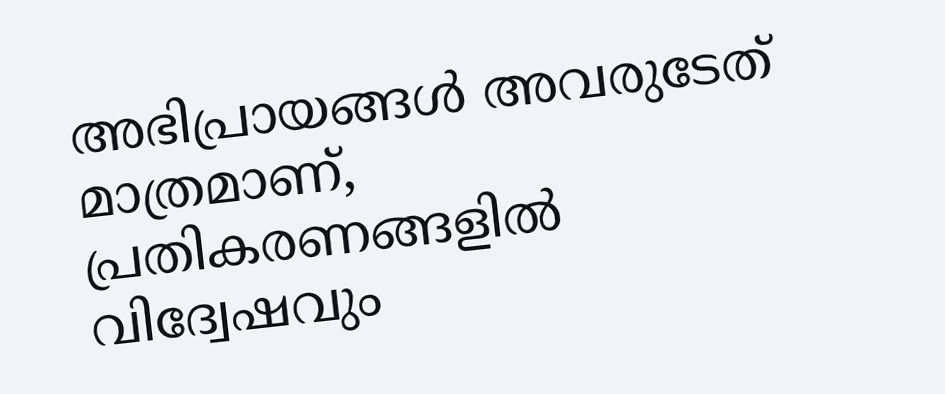അഭിപ്രായങ്ങള്‍ അവരുടേത് മാത്രമാണ്, പ്രതികരണങ്ങളിൽ വിദ്വേഷവും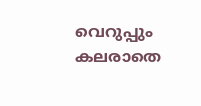വെറുപ്പും കലരാതെ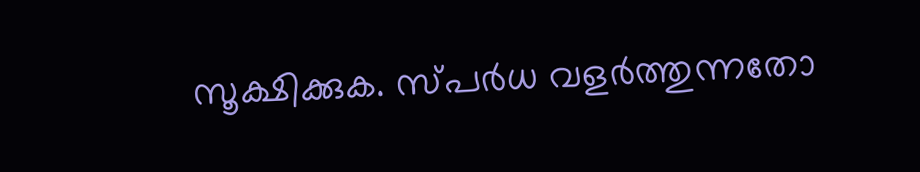സൂക്ഷിക്കുക. സ്പർധ വളർത്തുന്നതോ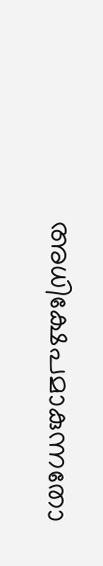അധിക്ഷേപമാകുന്നതോ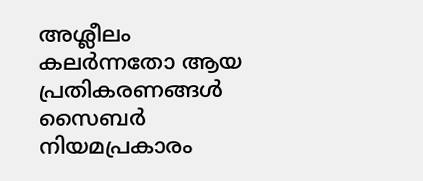അശ്ലീലം കലർന്നതോ ആയ പ്രതികരണങ്ങൾ സൈബർ നിയമപ്രകാരം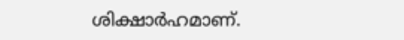ശിക്ഷാർഹമാണ്.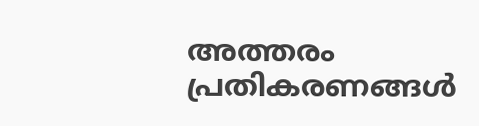അത്തരം പ്രതികരണങ്ങൾ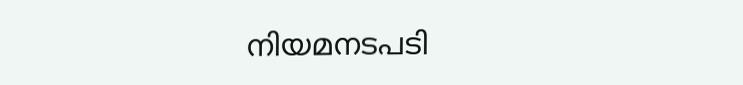നിയമനടപടി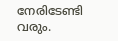നേരിടേണ്ടി വരും.